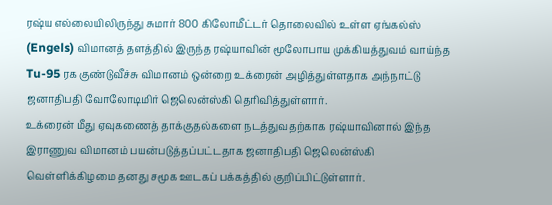ரஷ்ய எல்லையிலிருந்து சுமார் 800 கிலோமீட்டர் தொலைவில் உள்ள ஏங்கல்ஸ் (Engels) விமானத் தளத்தில் இருந்த ரஷ்யாவின் மூலோபாய முக்கியத்துவம் வாய்ந்த Tu-95 ரக குண்டுவீச்சு விமானம் ஒன்றை உக்ரைன் அழித்துள்ளதாக அந்நாட்டு ஜனாதிபதி வோலோடிமிர் ஜெலென்ஸ்கி தெரிவித்துள்ளார்.
உக்ரைன் மீது ஏவுகணைத் தாக்குதல்களை நடத்துவதற்காக ரஷ்யாவினால் இந்த இராணுவ விமானம் பயன்படுத்தப்பட்டதாக ஜனாதிபதி ஜெலென்ஸ்கி வெள்ளிக்கிழமை தனது சமூக ஊடகப் பக்கத்தில் குறிப்பிட்டுள்ளார்.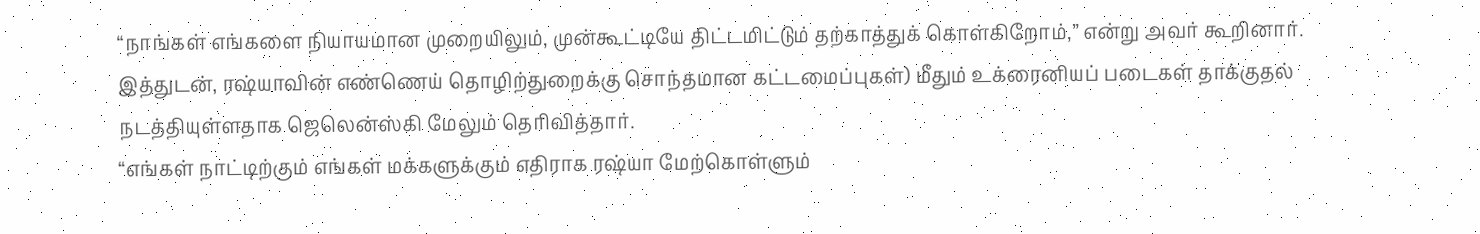“நாங்கள் எங்களை நியாயமான முறையிலும், முன்கூட்டியே திட்டமிட்டும் தற்காத்துக் கொள்கிறோம்,” என்று அவர் கூறினார்.
இத்துடன், ரஷ்யாவின் எண்ணெய் தொழிற்துறைக்கு சொந்தமான கட்டமைப்புகள்) மீதும் உக்ரைனியப் படைகள் தாக்குதல் நடத்தியுள்ளதாக ஜெலென்ஸ்கி மேலும் தெரிவித்தார்.
“எங்கள் நாட்டிற்கும் எங்கள் மக்களுக்கும் எதிராக ரஷ்யா மேற்கொள்ளும்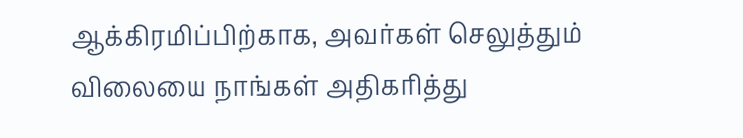ஆக்கிரமிப்பிற்காக, அவர்கள் செலுத்தும் விலையை நாங்கள் அதிகரித்து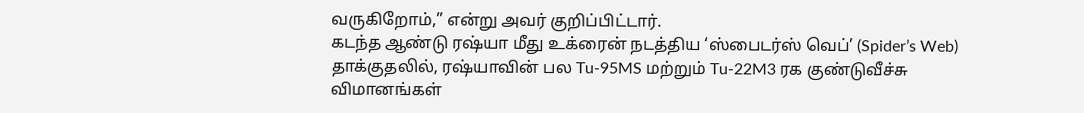வருகிறோம்,” என்று அவர் குறிப்பிட்டார்.
கடந்த ஆண்டு ரஷ்யா மீது உக்ரைன் நடத்திய ‘ஸ்பைடர்ஸ் வெப்’ (Spider’s Web) தாக்குதலில், ரஷ்யாவின் பல Tu-95MS மற்றும் Tu-22M3 ரக குண்டுவீச்சு விமானங்கள்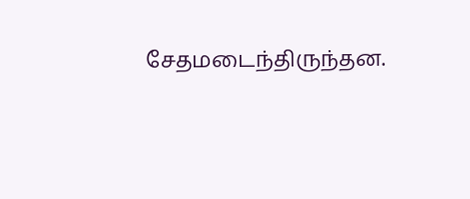சேதமடைந்திருந்தன.